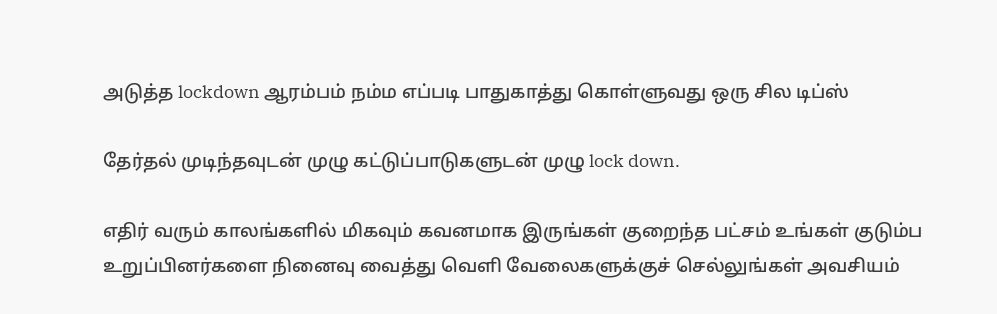அடுத்த lockdown ஆரம்பம் நம்ம எப்படி பாதுகாத்து கொள்ளுவது ஒரு சில டிப்ஸ்

தேர்தல் முடிந்தவுடன் முழு கட்டுப்பாடுகளுடன் முழு lock down.

எதிர் வரும் காலங்களில் மிகவும் கவனமாக இருங்கள் குறைந்த பட்சம் உங்கள் குடும்ப உறுப்பினர்களை நினைவு வைத்து வெளி வேலைகளுக்குச் செல்லுங்கள் அவசியம்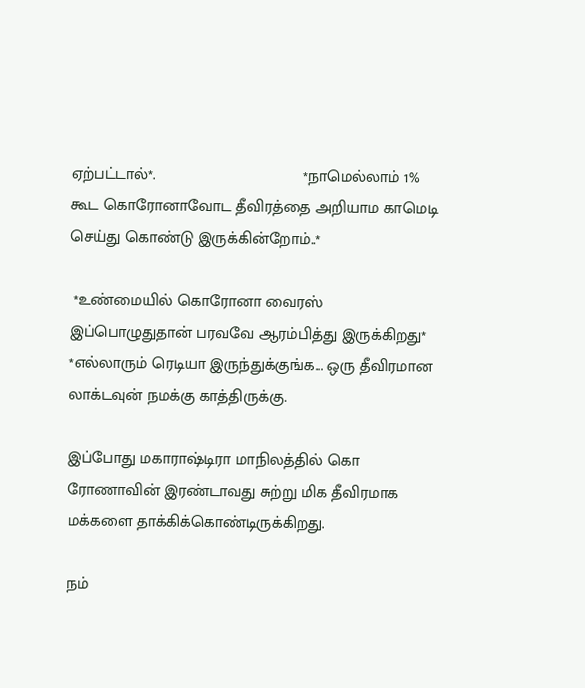ஏற்பட்டால்*.                                 *நாமெல்லாம் 1% கூட கொரோனாவோட தீவிரத்தை அறியாம காமெடி செய்து கொண்டு இருக்கின்றோம்..*

 *உண்மையில் கொரோனா வைரஸ் இப்பொழுதுதான் பரவவே ஆரம்பித்து இருக்கிறது* *எல்லாரும் ரெடியா இருந்துக்குங்க... ஒரு தீவிரமான லாக்டவுன் நமக்கு காத்திருக்கு.

இப்போது மகாராஷ்டிரா மாநிலத்தில் கொ ரோணாவின் இரண்டாவது சுற்று மிக தீவிரமாக மக்களை தாக்கிக்கொண்டிருக்கிறது.

நம்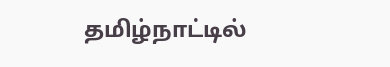தமிழ்நாட்டில்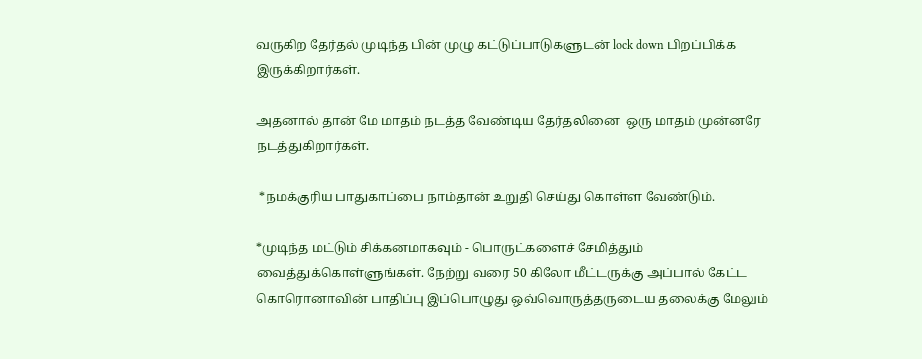வருகிற தேர்தல் முடிந்த பின் முழு கட்டுப்பாடுகளுடன் lock down பிறப்பிக்க இருக்கிறார்கள்.

அதனால் தான் மே மாதம் நடத்த வேண்டிய தேர்தலினை  ஒரு மாதம் முன்னரே நடத்துகிறார்கள்.

 *நமக்குரிய பாதுகாப்பை நாம்தான் உறுதி செய்து கொள்ள வேண்டும்.

*முடிந்த மட்டும் சிக்கனமாகவும் - பொருட்களைச் சேமித்தும் வைத்துக்கொள்ளுங்கள். நேற்று வரை 50 கிலோ மீட்டருக்கு அப்பால் கேட்ட கொரொனாவின் பாதிப்பு இப்பொழுது ஒவ்வொருத்தருடைய தலைக்கு மேலும்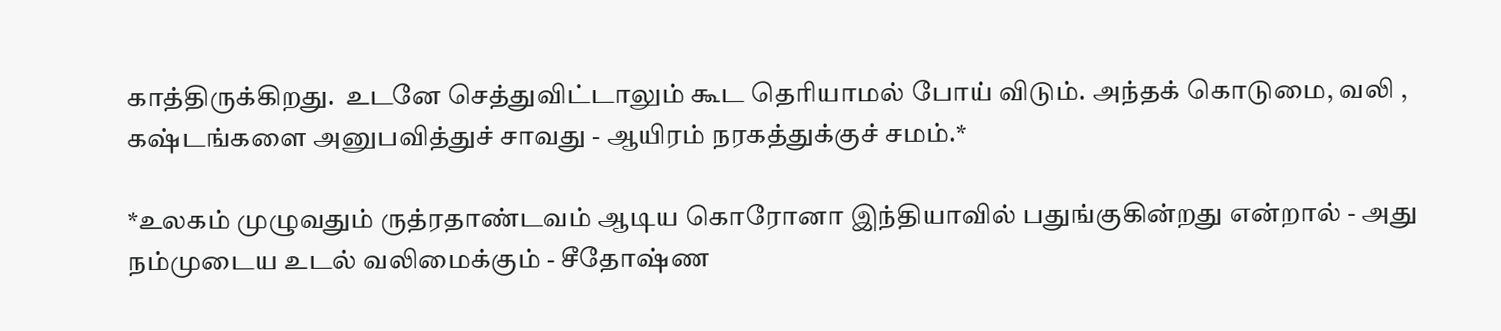காத்திருக்கிறது.  உடனே செத்துவிட்டாலும் கூட தெரியாமல் போய் விடும். அந்தக் கொடுமை, வலி , கஷ்டங்களை அனுபவித்துச் சாவது - ஆயிரம் நரகத்துக்குச் சமம்.*

*உலகம் முழுவதும் ருத்ரதாண்டவம் ஆடிய கொரோனா இந்தியாவில் பதுங்குகின்றது என்றால் - அது நம்முடைய உடல் வலிமைக்கும் - சீதோஷ்ண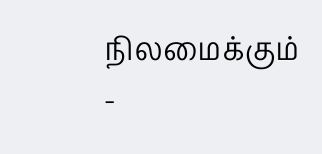நிலமைக்கும் -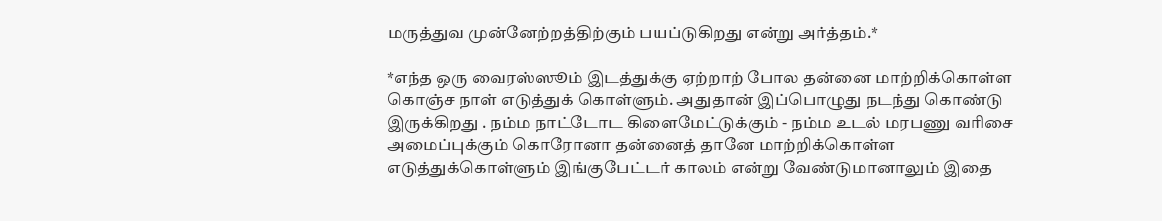மருத்துவ முன்னேற்றத்திற்கும் பயப்டுகிறது என்று அர்த்தம்.*

*எந்த ஒரு வைரஸ்ஸூம் இடத்துக்கு ஏற்றாற் போல தன்னை மாற்றிக்கொள்ள கொஞ்ச நாள் எடுத்துக் கொள்ளும். அதுதான் இப்பொழுது நடந்து கொண்டு இருக்கிறது . நம்ம நாட்டோட கிளைமேட்டுக்கும் - நம்ம உடல் மரபணு வரிசை அமைப்புக்கும் கொரோனா தன்னைத் தானே மாற்றிக்கொள்ள எடுத்துக்கொள்ளும் இங்குபேட்டர் காலம் என்று வேண்டுமானாலும் இதை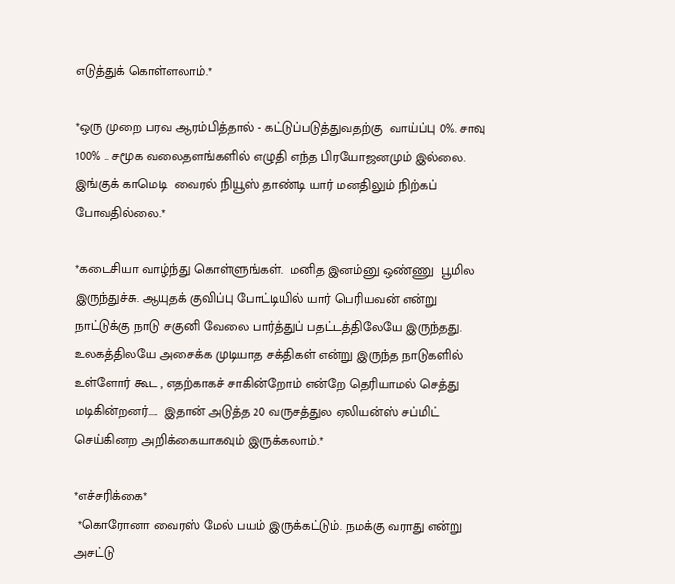எடுத்துக் கொள்ளலாம்.*

*ஒரு முறை பரவ ஆரம்பித்தால் - கட்டுப்படுத்துவதற்கு  வாய்ப்பு 0%. சாவு 100% .. சமூக வலைதளங்களில் எழுதி எந்த பிரயோஜனமும் இல்லை. இங்குக் காமெடி  வைரல் நியூஸ் தாண்டி யார் மனதிலும் நிற்கப் போவதில்லை.*

*கடைசியா வாழ்ந்து கொள்ளுங்கள்.  மனித இனம்னு ஒண்ணு  பூமில இருந்துச்சு. ஆயுதக் குவிப்பு போட்டியில் யார் பெரியவன் என்று நாட்டுக்கு நாடு சகுனி வேலை பார்த்துப் பதட்டத்திலேயே இருந்தது. உலகத்திலயே அசைக்க முடியாத சக்திகள் என்று இருந்த நாடுகளில் உள்ளோர் கூட , எதற்காகச் சாகின்றோம் என்றே தெரியாமல் செத்து மடிகின்றனர்.....  இதான் அடுத்த 20 வருசத்துல ஏலியன்ஸ் சப்மிட் செய்கினற அறிக்கையாகவும் இருக்கலாம்.*

*எச்சரிக்கை*
 *கொரோனா வைரஸ் மேல் பயம் இருக்கட்டும். நமக்கு வராது என்று அசட்டு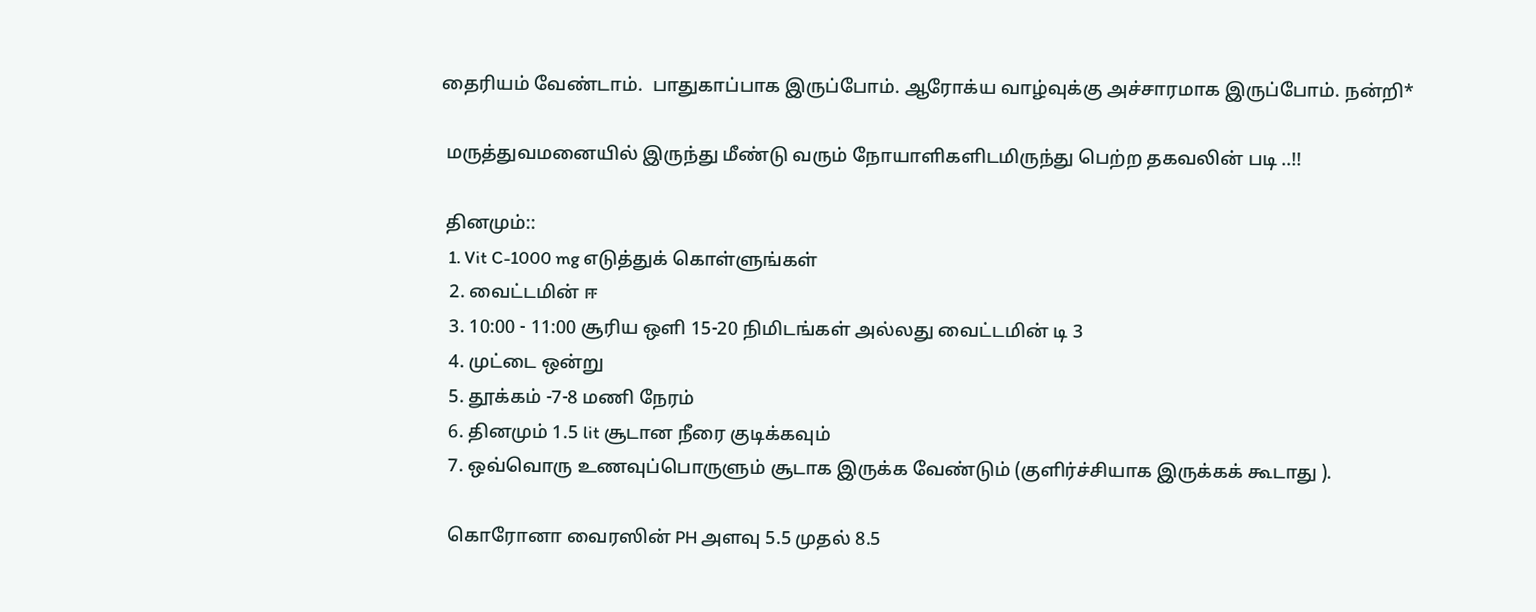தைரியம் வேண்டாம்.  பாதுகாப்பாக இருப்போம். ஆரோக்ய வாழ்வுக்கு அச்சாரமாக இருப்போம். நன்றி*

 மருத்துவமனையில் இருந்து மீண்டு வரும் நோயாளிகளிடமிருந்து பெற்ற தகவலின் படி ..!!

 தினமும்::
  1. Vit C-1000 mg எடுத்துக் கொள்ளுங்கள்
  2. வைட்டமின் ஈ
  3. 10:00 - 11:00 சூரிய ஒளி 15-20 நிமிடங்கள் அல்லது வைட்டமின் டி 3
  4. முட்டை ஒன்று
  5. தூக்கம் -7-8 மணி நேரம்
  6. தினமும் 1.5 lit சூடான நீரை குடிக்கவும்
  7. ஒவ்வொரு உணவுப்பொருளும் சூடாக இருக்க வேண்டும் (குளிர்ச்சியாக இருக்கக் கூடாது ).

  கொரோனா வைரஸின் PH அளவு 5.5 முதல் 8.5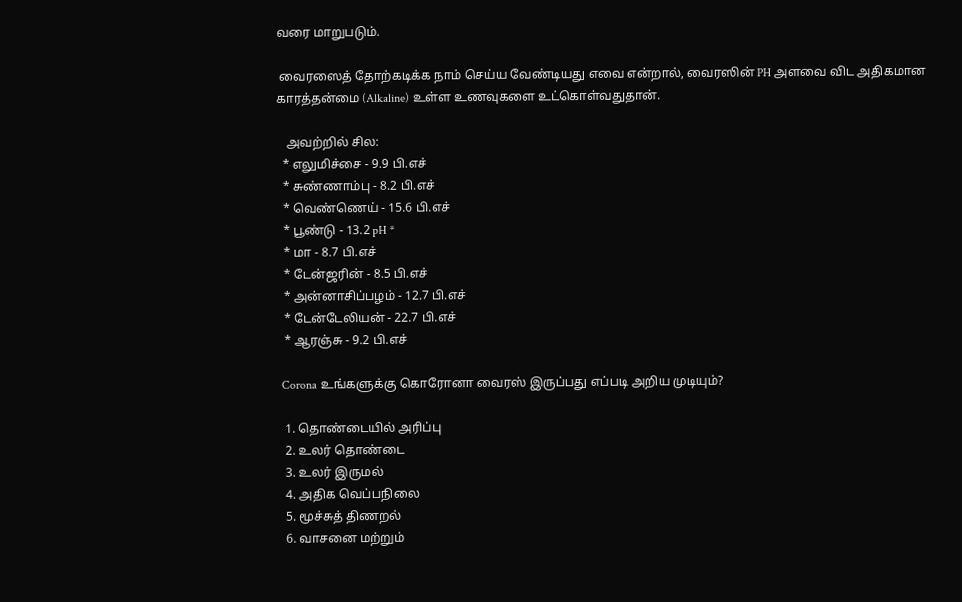வரை மாறுபடும்.

 வைரஸைத் தோற்கடிக்க நாம் செய்ய வேண்டியது எவை என்றால், வைரஸின் PH அளவை விட அதிகமான காரத்தன்மை (Alkaline) உள்ள உணவுகளை உட்கொள்வதுதான்.

   அவற்றில் சில:
  * எலுமிச்சை - 9.9 பி.எச்
  * சுண்ணாம்பு - 8.2 பி.எச்
  * வெண்ணெய் - 15.6 பி.எச்
  * பூண்டு - 13.2 pH *
  * மா - 8.7 பி.எச்
  * டேன்ஜரின் - 8.5 பி.எச்
  * அன்னாசிப்பழம் - 12.7 பி.எச்
  * டேன்டேலியன் - 22.7 பி.எச்
  * ஆரஞ்சு - 9.2 பி.எச்

 Corona உங்களுக்கு கொரோனா வைரஸ் இருப்பது எப்படி அறிய முடியும்?

  1. தொண்டையில் அரிப்பு
  2. உலர் தொண்டை
  3. உலர் இருமல்
  4. அதிக வெப்பநிலை
  5. மூச்சுத் திணறல்
  6. வாசனை மற்றும்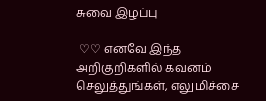சுவை இழப்பு

 ♡♡ எனவே இந்த அறிகுறிகளில் கவனம் செலுத்துங்கள், எலுமிச்சை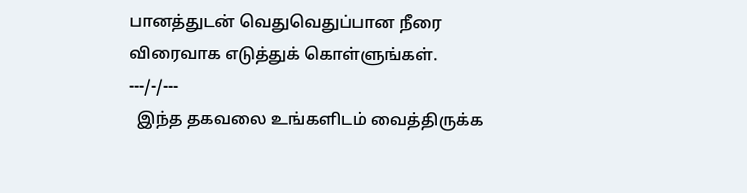பானத்துடன் வெதுவெதுப்பான நீரை விரைவாக எடுத்துக் கொள்ளுங்கள்.
---/-/---
  இந்த தகவலை உங்களிடம் வைத்திருக்க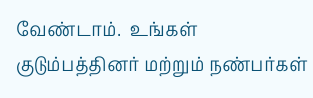வேண்டாம்.  உங்கள் குடும்பத்தினர் மற்றும் நண்பர்கள்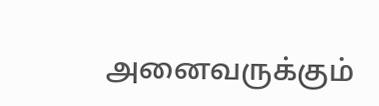அனைவருக்கும்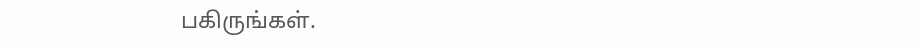பகிருங்கள்.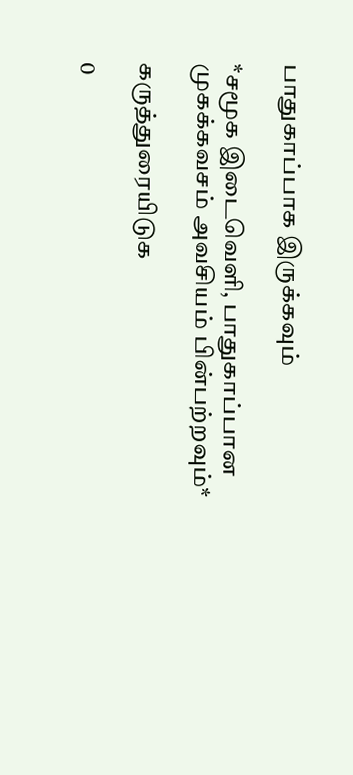பாதுகாப்பாக இருக்கவும்

*சமூக இடைவெளி, பாதுகாப்பான முகக்கவசம் அவசியம் பின்பற்றவும்*

கருத்துரையிடுக

0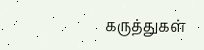கருத்துகள்